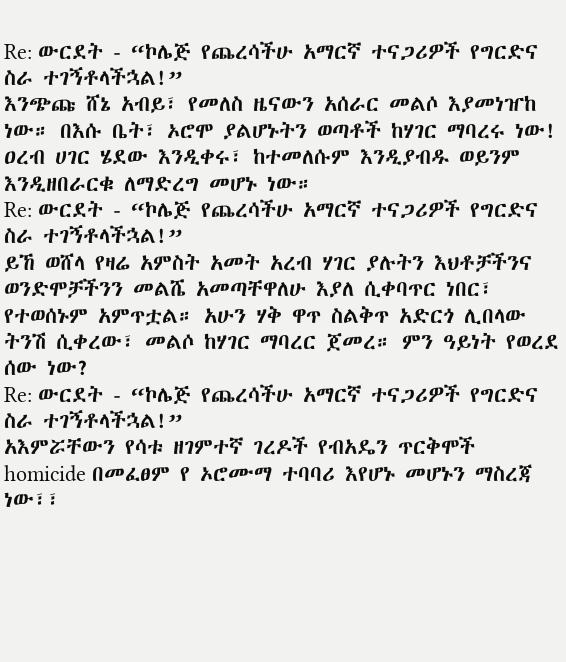Re: ውርደት - “ኮሌጅ የጨረሳችሁ አማርኛ ተናጋሪዎች የግርድና ስራ ተገኝቶላችኋል!”
እንጭጩ ሸኔ አብይ፣ የመለስ ዜናውን አሰራር መልሶ እያመነዠከ ነው። በእሱ ቤት፣ ኦሮሞ ያልሆኑትን ወጣቶች ከሃገር ማባረሩ ነው! ዐረብ ሀገር ሄደው እንዲቀሩ፣ ከተመለሱም እንዲያብዱ ወይንም እንዲዘበራርቁ ለማድረግ መሆኑ ነው።
Re: ውርደት - “ኮሌጅ የጨረሳችሁ አማርኛ ተናጋሪዎች የግርድና ስራ ተገኝቶላችኋል!”
ይኸ ወሸላ የዛሬ አምስት አመት አረብ ሃገር ያሉትን እህቶቻችንና ወንድሞቻችንን መልሼ አመጣቸዋለሁ እያለ ሲቀባጥር ነበር፣ የተወሰኑም አምጥቷል። አሁን ሃቅ ዋጥ ስልቅጥ አድርጎ ሊበላው ትንሽ ሲቀረው፣ መልሶ ከሃገር ማባረር ጀመረ። ምን ዓይነት የወረደ ሰው ነው?
Re: ውርደት - “ኮሌጅ የጨረሳችሁ አማርኛ ተናጋሪዎች የግርድና ስራ ተገኝቶላችኋል!”
አእምሯቸውን የሳቱ ዘገምተኛ ገረዶች የብአዴን ጥርቅሞች homicide በመፈፀም የ ኦሮሙማ ተባባሪ እየሆኑ መሆኑን ማስረጃ ነው፣፣